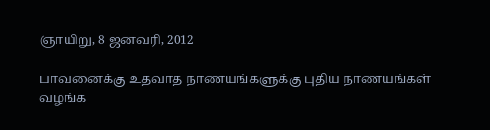ஞாயிறு, 8 ஜனவரி, 2012

பாவனைக்கு உதவாத நாணயங்களுக்கு புதிய நாணயங்கள் வழங்க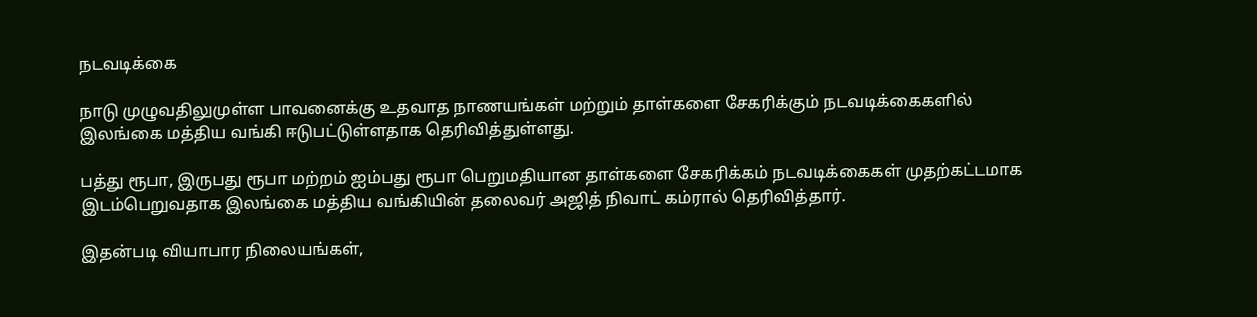நடவடிக்கை

நாடு முழுவதிலுமுள்ள பாவனைக்கு உதவாத நாணயங்கள் மற்றும் தாள்களை சேகரிக்கும் நடவடிக்கைகளில் இலங்கை மத்திய வங்கி ஈடுபட்டுள்ளதாக தெரிவித்துள்ளது.

பத்து ரூபா, இருபது ரூபா மற்றம் ஐம்பது ரூபா பெறுமதியான தாள்களை சேகரிக்கம் நடவடிக்கைகள் முதற்கட்டமாக இடம்பெறுவதாக இலங்கை மத்திய வங்கியின் தலைவர் அஜித் நிவாட் கம்ரால் தெரிவித்தார்.

இதன்படி வியாபார நிலையங்கள்,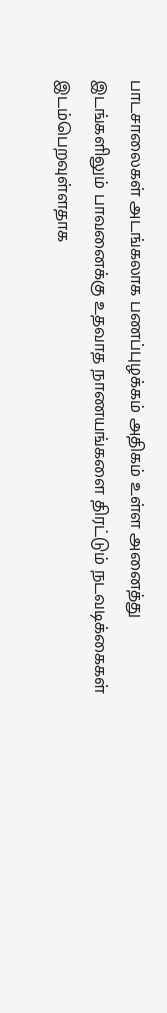பாடசாலைகள் அடங்கலாக பணப்புழக்கம் அதிகம் உள்ள அனைத்து இடங்களிலும் பாவனைக்கு உதவாத நாணயங்களை திரட்டும் நடவடிக்கைகள் இடம்பெறவுள்ளதாக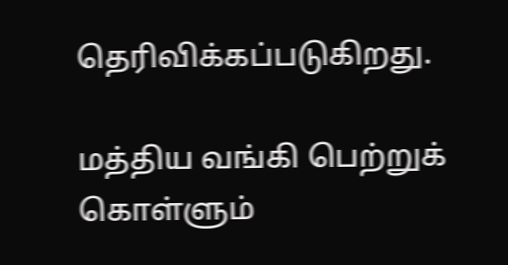தெரிவிக்கப்படுகிறது.

மத்திய வங்கி பெற்றுக் கொள்ளும்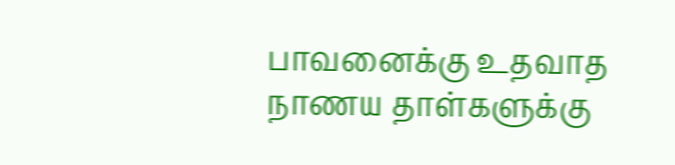பாவனைக்கு உதவாத நாணய தாள்களுக்கு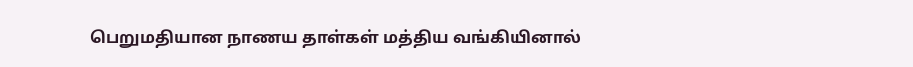பெறுமதியான நாணய தாள்கள் மத்திய வங்கியினால்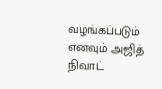வழங்கப்படும் எனவும் அஜித் நிவாட்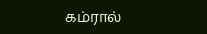கம்ரால்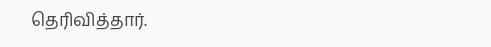தெரிவித்தார்.